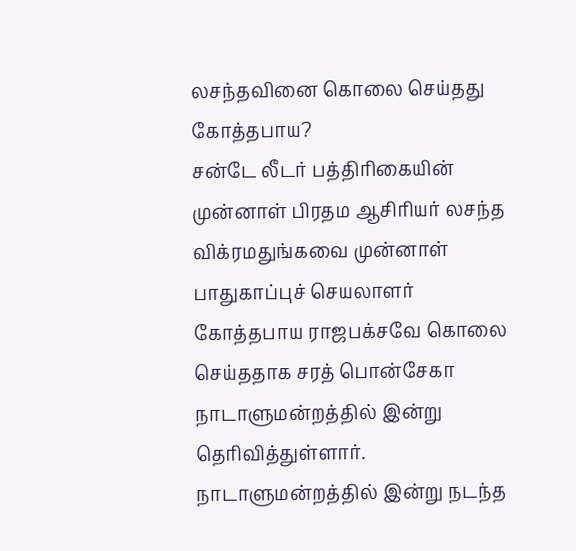லசந்தவினை கொலை செய்தது கோத்தபாய?
சன்டே லீடர் பத்திரிகையின் முன்னாள் பிரதம ஆசிரியர் லசந்த விக்ரமதுங்கவை முன்னாள் பாதுகாப்புச் செயலாளர் கோத்தபாய ராஜபக்சவே கொலை செய்ததாக சரத் பொன்சேகா நாடாளுமன்றத்தில் இன்று தெரிவித்துள்ளார்.
நாடாளுமன்றத்தில் இன்று நடந்த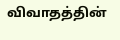விவாதத்தின்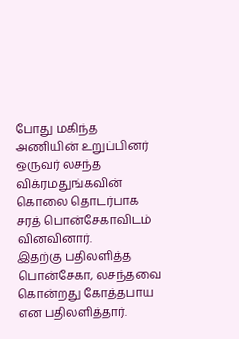போது மகிந்த அணியின் உறுப்பினர் ஒருவர் லசந்த விக்ரமதுங்கவின் கொலை தொடர்பாக சரத் பொன்சேகாவிடம் வினவினார்.
இதற்கு பதிலளித்த பொன்சேகா, லசந்தவை கொன்றது கோத்தபாய என பதிலளித்தார்.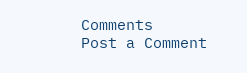Comments
Post a Comment